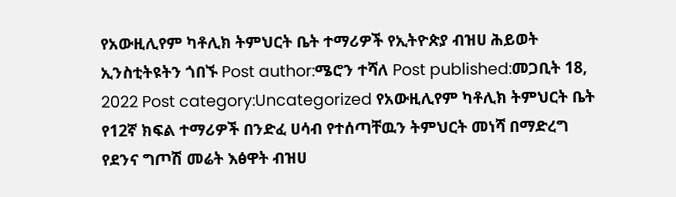የአውዚሊየም ካቶሊክ ትምህርት ቤት ተማሪዎች የኢትዮጵያ ብዝሀ ሕይወት ኢንስቲትዩትን ጎበኙ Post author:ሜሮን ተሻለ Post published:መጋቢት 18, 2022 Post category:Uncategorized የአውዚሊየም ካቶሊክ ትምህርት ቤት የ12ኛ ክፍል ተማሪዎች በንድፈ ሀሳብ የተሰጣቸዉን ትምህርት መነሻ በማድረግ የደንና ግጦሽ መሬት እፅዋት ብዝሀ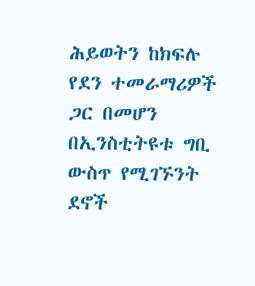ሕይወትን ከክፍሉ የደን ተመራማሪዎች ጋር በመሆን በኢንስቲትዩቱ ግቢ ውስጥ የሚገኙንት ደኖች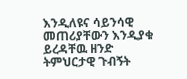እንዲለዩና ሳይንሳዊ መጠሪያቸውን እንዲያቁ ይረዳቸዉ ዘንድ ትምህርታዊ ጉብኝት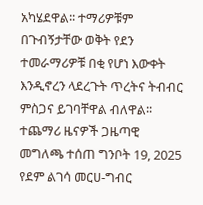አካሄደዋል፡፡ ተማሪዎቹም በጉብኝታቸው ወቅት የደን ተመራማሪዎቹ በቂ የሆነ እውቀት እንዲኖረን ላደረጉት ጥረትና ትብብር ምስጋና ይገባቸዋል ብለዋል፡፡ ተጨማሪ ዜናዎች ጋዜጣዊ መግለጫ ተሰጠ ግንቦት 19, 2025 የደም ልገሳ መርሀ-ግብር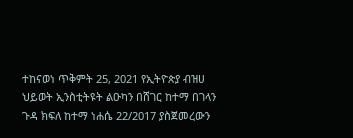ተከናወነ ጥቅምት 25, 2021 የኢትዮጵያ ብዝሀ ህይወት ኢንስቲትዩት ልዑካን በሸገር ከተማ በገላን ጉዳ ክፍለ ከተማ ነሐሴ 22/2017 ያስጀመረውን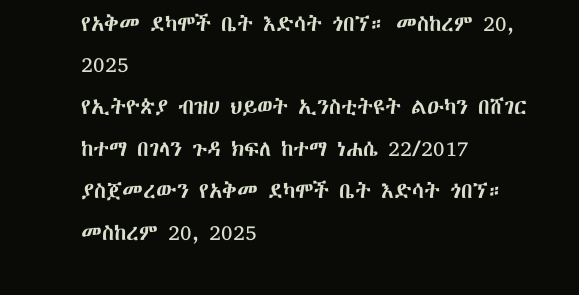የአቅመ ደካሞች ቤት እድሳት ጎበኘ። መስከረም 20, 2025
የኢትዮጵያ ብዝሀ ህይወት ኢንስቲትዩት ልዑካን በሸገር ከተማ በገላን ጉዳ ክፍለ ከተማ ነሐሴ 22/2017 ያስጀመረውን የአቅመ ደካሞች ቤት እድሳት ጎበኘ። መስከረም 20, 2025